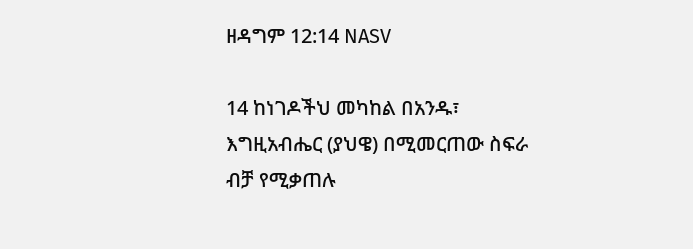ዘዳግም 12:14 NASV

14 ከነገዶችህ መካከል በአንዱ፣ እግዚአብሔር (ያህዌ) በሚመርጠው ስፍራ ብቻ የሚቃጠሉ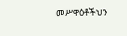መሥዋዕቶችህን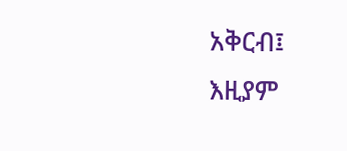አቅርብ፤ እዚያም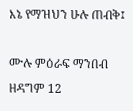እኔ የማዝህን ሁሉ ጠብቅ፤

ሙሉ ምዕራፍ ማንበብ ዘዳግም 12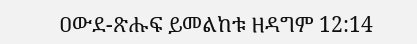ዐውደ-ጽሑፍ ይመልከቱ ዘዳግም 12:14